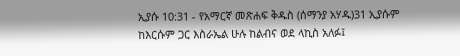ኢያሱ 10:31 - የአማርኛ መጽሐፍ ቅዱስ (ሰማንያ አሃዱ)31 ኢያሱም ከእርሱም ጋር እስራኤል ሁሉ ከልብና ወደ ላኪስ አለፉ፤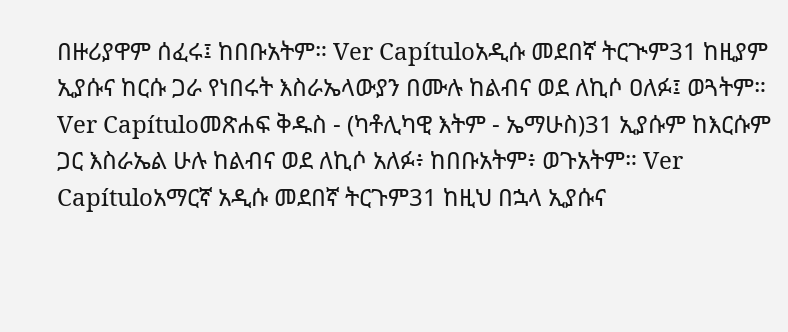በዙሪያዋም ሰፈሩ፤ ከበቡአትም። Ver Capítuloአዲሱ መደበኛ ትርጒም31 ከዚያም ኢያሱና ከርሱ ጋራ የነበሩት እስራኤላውያን በሙሉ ከልብና ወደ ለኪሶ ዐለፉ፤ ወጓትም። Ver Capítuloመጽሐፍ ቅዱስ - (ካቶሊካዊ እትም - ኤማሁስ)31 ኢያሱም ከእርሱም ጋር እስራኤል ሁሉ ከልብና ወደ ለኪሶ አለፉ፥ ከበቡአትም፥ ወጉአትም። Ver Capítuloአማርኛ አዲሱ መደበኛ ትርጉም31 ከዚህ በኋላ ኢያሱና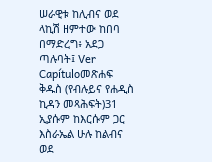ሠራዊቱ ከሊብና ወደ ላኪሽ ዘምተው ከበባ በማድረግ፥ አደጋ ጣሉባት፤ Ver Capítuloመጽሐፍ ቅዱስ (የብሉይና የሐዲስ ኪዳን መጻሕፍት)31 ኢያሱም ከእርሱም ጋር እስራኤል ሁሉ ከልብና ወደ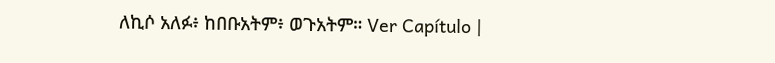ለኪሶ አለፉ፥ ከበቡአትም፥ ወጉአትም። Ver Capítulo |